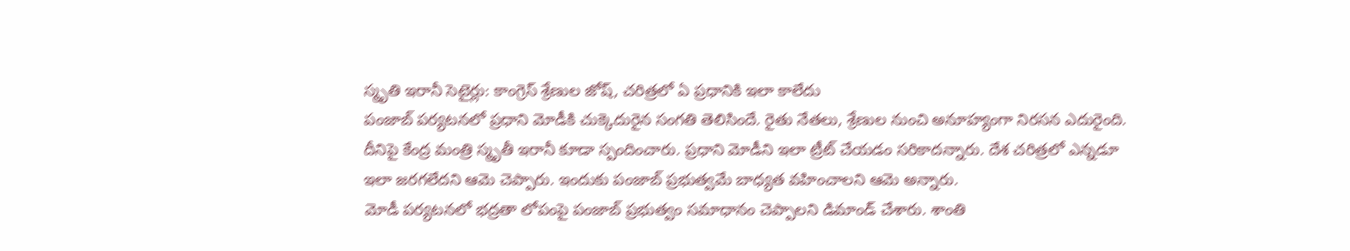స్మృతి ఇరానీ సెటైర్లు: కాంగ్రెస్ శ్రేణుల జోష్, చరిత్రలో ఏ ప్రధానికి ఇలా కాలేదు
పంజాబ్ పర్యటనలో ప్రధాని మోడీకి చుక్కెదురైన సంగతి తెలిసిందే. రైతు నేతలు, శ్రేణుల నుంచి అనూహ్యంగా నిరసన ఎదురైంది. దీనిపై కేంద్ర మంత్రి స్మృతీ ఇరానీ కూడా స్పందించారు. ప్రధాని మోడీని ఇలా ట్రీట్ చేయడం సరికాదన్నారు. దేశ చరిత్రలో ఎన్నడూ ఇలా జరగలేదని ఆమె చెప్పారు. ఇందుకు పంజాబ్ ప్రభుత్వమే బాధ్యత వహించాలని ఆమె అన్నారు.
మోడీ పర్యటనలో భద్రతా లోపంపై పంజాబ్ ప్రభుత్వం సమాధానం చెప్పాలని డిమాండ్ చేశారు. శాంతి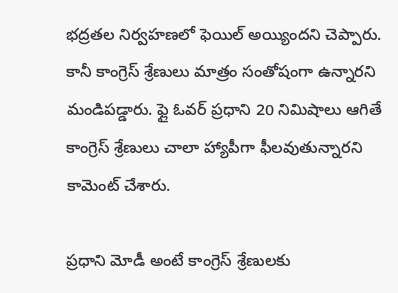భద్రతల నిర్వహణలో ఫెయిల్ అయ్యిందని చెప్పారు. కానీ కాంగ్రెస్ శ్రేణులు మాత్రం సంతోషంగా ఉన్నారని మండిపడ్డారు. ఫ్లై ఓవర్ ప్రధాని 20 నిమిషాలు ఆగితే కాంగ్రెస్ శ్రేణులు చాలా హ్యాపీగా ఫీలవుతున్నారని కామెంట్ చేశారు.

ప్రధాని మోడీ అంటే కాంగ్రెస్ శ్రేణులకు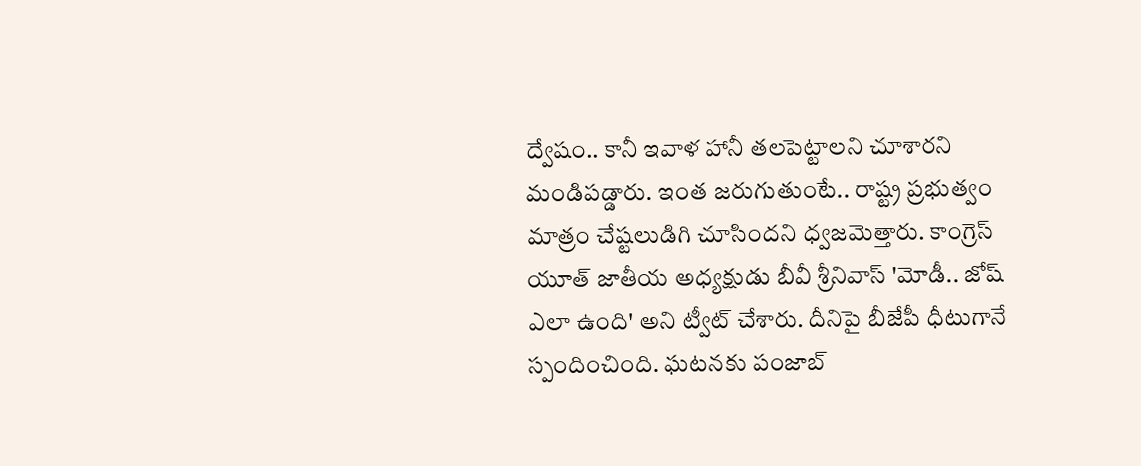ద్వేషం.. కానీ ఇవాళ హానీ తలపెట్టాలని చూశారని మండిపడ్డారు. ఇంత జరుగుతుంటే.. రాష్ట్ర ప్రభుత్వం మాత్రం చేష్టలుడిగి చూసిందని ధ్వజమెత్తారు. కాంగ్రెస్ యూత్ జాతీయ అధ్యక్షుడు బీవీ శ్రీనివాస్ 'మోడీ.. జోష్ ఎలా ఉంది' అని ట్వీట్ చేశారు. దీనిపై బీజేపీ ధీటుగానే స్పందించింది. ఘటనకు పంజాబ్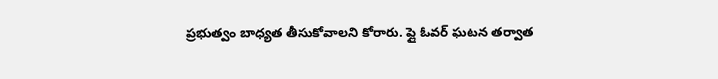ప్రభుత్వం బాధ్యత తీసుకోవాలని కోరారు. ప్లై ఓవర్ ఘటన తర్వాత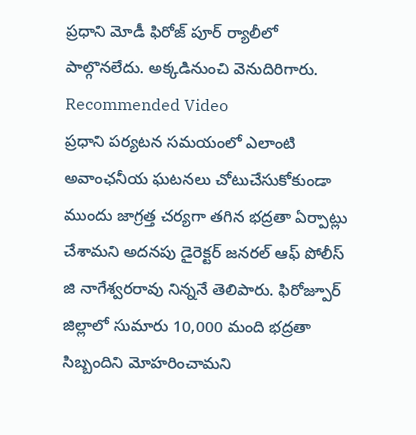ప్రధాని మోడీ ఫిరోజ్ పూర్ ర్యాలీలో పాల్గొనలేదు. అక్కడినుంచి వెనుదిరిగారు.
Recommended Video
ప్రధాని పర్యటన సమయంలో ఎలాంటి అవాంఛనీయ ఘటనలు చోటుచేసుకోకుండా ముందు జాగ్రత్త చర్యగా తగిన భద్రతా ఏర్పాట్లు చేశామని అదనపు డైరెక్టర్ జనరల్ ఆఫ్ పోలీస్ జి నాగేశ్వరరావు నిన్ననే తెలిపారు. ఫిరోజ్పూర్ జిల్లాలో సుమారు 10,000 మంది భద్రతా సిబ్బందిని మోహరించామని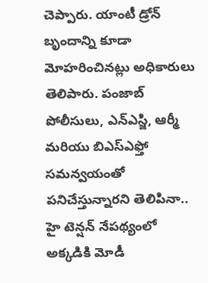చెప్పారు. యాంటీ డ్రోన్ బృందాన్ని కూడా మోహరించినట్లు అధికారులు తెలిపారు. పంజాబ్ పోలీసులు, ఎన్ఎస్జి, ఆర్మీ మరియు బిఎస్ఎఫ్తో సమన్వయంతో పనిచేస్తున్నారని తెలిపినా.. హై టెన్షన్ నేపథ్యంలో అక్కడికి మోడీ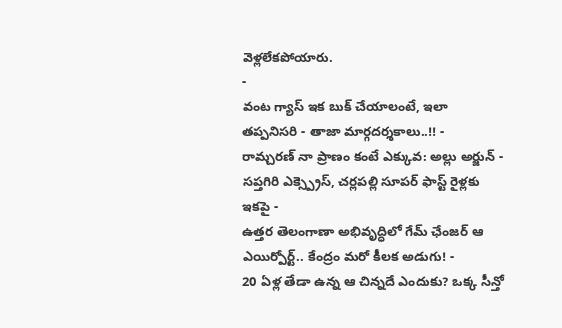వెళ్లలేకపోయారు.
-
వంట గ్యాస్ ఇక బుక్ చేయాలంటే, ఇలా తప్పనిసరి - తాజా మార్గదర్శకాలు..!! -
రామ్చరణ్ నా ప్రాణం కంటే ఎక్కువ: అల్లు అర్జున్ -
సప్తగిరి ఎక్స్ప్రెస్, చర్లపల్లి సూపర్ ఫాస్ట్ రైళ్లకు ఇకపై -
ఉత్తర తెలంగాణా అభివృద్ధిలో గేమ్ ఛేంజర్ ఆ ఎయిర్పోర్ట్.. కేంద్రం మరో కీలక అడుగు! -
20 ఏళ్ల తేడా ఉన్న ఆ చిన్నదే ఎందుకు? ఒక్క సీన్తో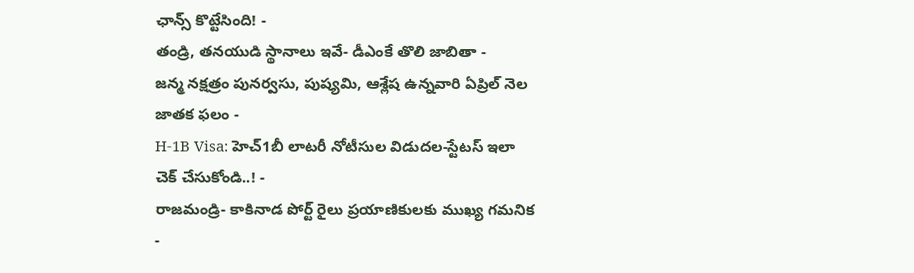ఛాన్స్ కొట్టేసింది! -
తండ్రి, తనయుడి స్థానాలు ఇవే- డీఎంకే తొలి జాబితా -
జన్మ నక్షత్రం పునర్వసు, పుష్యమి, ఆశ్లేష ఉన్నవారి ఏప్రిల్ నెల జాతక ఫలం -
H-1B Visa: హెచ్1బీ లాటరీ నోటీసుల విడుదల-స్టేటస్ ఇలా చెక్ చేసుకోండి..! -
రాజమండ్రి- కాకినాడ పోర్ట్ రైలు ప్రయాణికులకు ముఖ్య గమనిక -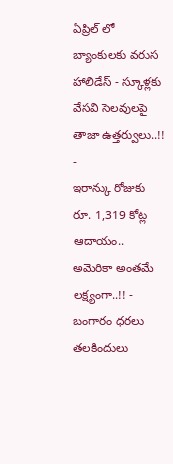ఏప్రిల్ లో బ్యాంకులకు వరుస హాలిడేస్ - స్కూళ్లకు వేసవి సెలవులపై తాజా ఉత్తర్వులు..!! -
ఇరాన్కు రోజుకు రూ. 1,319 కోట్ల ఆదాయం.. అమెరికా అంతమే లక్ష్యంగా..!! -
బంగారం ధరలు తలకిందులు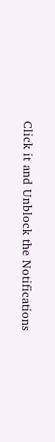Click it and Unblock the Notifications